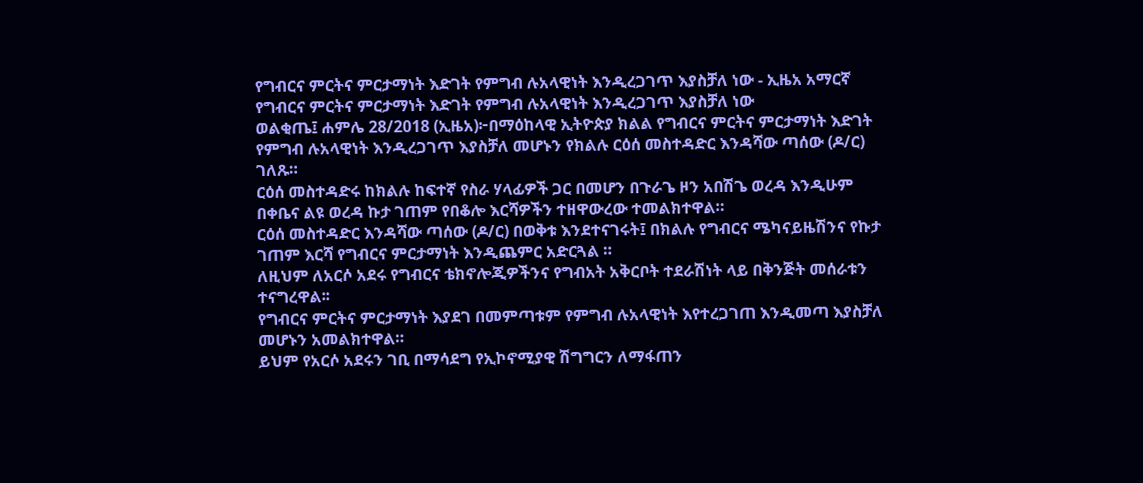የግብርና ምርትና ምርታማነት እድገት የምግብ ሉአላዊነት እንዲረጋገጥ እያስቻለ ነው - ኢዜአ አማርኛ
የግብርና ምርትና ምርታማነት እድገት የምግብ ሉአላዊነት እንዲረጋገጥ እያስቻለ ነው
ወልቂጤ፤ ሐምሌ 28/2018 (ኢዜአ)፦በማዕከላዊ ኢትዮጵያ ክልል የግብርና ምርትና ምርታማነት እድገት የምግብ ሉአላዊነት እንዲረጋገጥ እያስቻለ መሆኑን የክልሉ ርዕሰ መስተዳድር እንዳሻው ጣሰው (ዶ/ር) ገለጹ።
ርዕሰ መስተዳድሩ ከክልሉ ከፍተኛ የስራ ሃላፊዎች ጋር በመሆን በጉራጌ ዞን አበሽጌ ወረዳ እንዲሁም በቀቤና ልዩ ወረዳ ኩታ ገጠም የበቆሎ እርሻዎችን ተዘዋውረው ተመልክተዋል።
ርዕሰ መስተዳድር እንዳሻው ጣሰው (ዶ/ር) በወቅቱ እንደተናገሩት፤ በክልሉ የግብርና ሜካናይዜሽንና የኩታ ገጠም እርሻ የግብርና ምርታማነት እንዲጨምር አድርጓል ።
ለዚህም ለአርሶ አደሩ የግብርና ቴክኖሎጂዎችንና የግብአት አቅርቦት ተደራሽነት ላይ በቅንጅት መሰራቱን ተናግረዋል፡፡
የግብርና ምርትና ምርታማነት እያደገ በመምጣቱም የምግብ ሉአላዊነት እየተረጋገጠ እንዲመጣ እያስቻለ መሆኑን አመልክተዋል።
ይህም የአርሶ አደሩን ገቢ በማሳደግ የኢኮኖሚያዊ ሽግግርን ለማፋጠን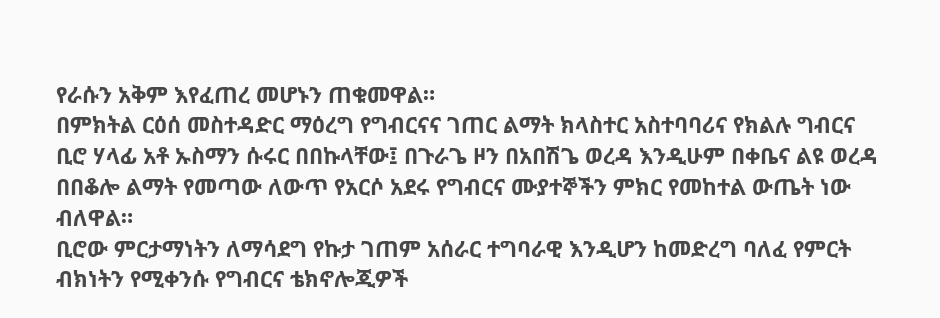የራሱን አቅም እየፈጠረ መሆኑን ጠቁመዋል።
በምክትል ርዕሰ መስተዳድር ማዕረግ የግብርናና ገጠር ልማት ክላስተር አስተባባሪና የክልሉ ግብርና ቢሮ ሃላፊ አቶ ኡስማን ሱሩር በበኩላቸው፤ በጉራጌ ዞን በአበሽጌ ወረዳ እንዲሁም በቀቤና ልዩ ወረዳ በበቆሎ ልማት የመጣው ለውጥ የአርሶ አደሩ የግብርና ሙያተኞችን ምክር የመከተል ውጤት ነው ብለዋል።
ቢሮው ምርታማነትን ለማሳደግ የኩታ ገጠም አሰራር ተግባራዊ እንዲሆን ከመድረግ ባለፈ የምርት ብክነትን የሚቀንሱ የግብርና ቴክኖሎጂዎች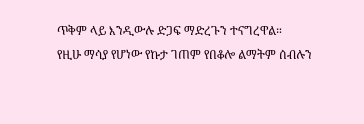ጥቅም ላይ እንዲውሉ ድጋፍ ማድረጉን ተናግረዋል።
የዚሁ ማሳያ የሆነው የኩታ ገጠም የበቆሎ ልማትም ሰብሉን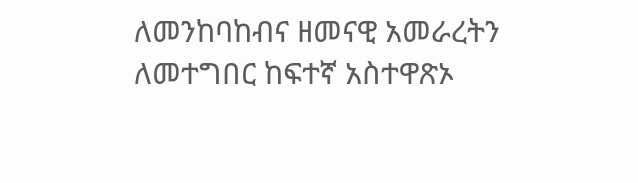ለመንከባከብና ዘመናዊ አመራረትን ለመተግበር ከፍተኛ አስተዋጽኦ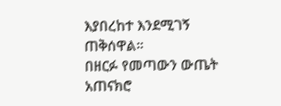እያበረከተ እንደሚገኝ ጠቅሰዋል።
በዘርፉ የመጣውን ውጤት አጠናክሮ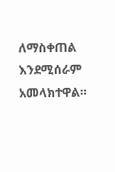ለማስቀጠል እንደሚሰራም አመላክተዋል።